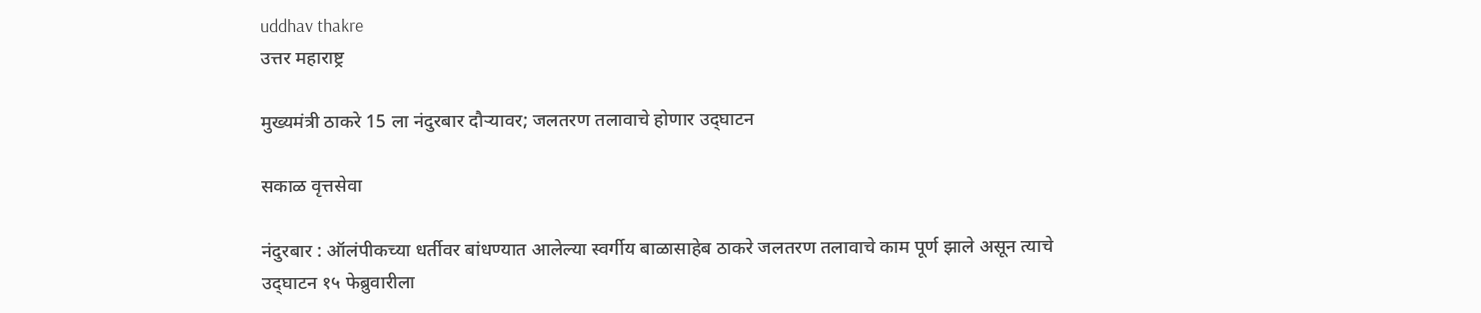uddhav thakre
उत्तर महाराष्ट्र

मुख्यमंत्री ठाकरे 15 ला नंदुरबार दौऱ्यावर; जलतरण तलावाचे होणार उद्‌घाटन

सकाळ वृत्तसेवा

नंदुरबार : ऑलंपीकच्या धर्तीवर बांधण्यात आलेल्या स्वर्गीय बाळासाहेब ठाकरे जलतरण तलावाचे काम पूर्ण झाले असून त्याचे उद्‌घाटन १५ फेब्रुवारीला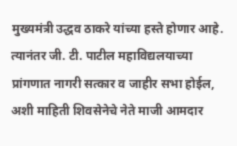मुख्यमंत्री उद्धव ठाकरे यांच्या हस्ते होणार आहे. त्यानंतर जी. टी. पाटील महाविद्यलयाच्या प्रांगणात नागरी सत्कार व जाहीर सभा होईल, अशी माहिती शिवसेनेचे नेते माजी आमदार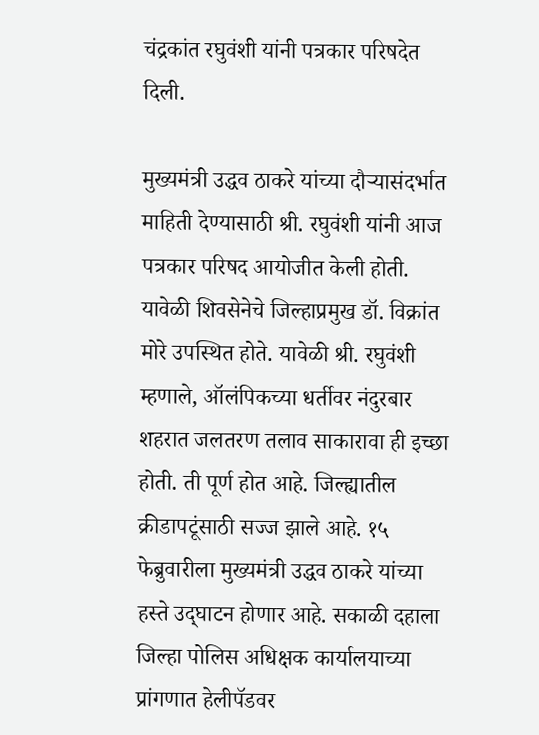चंद्रकांत रघुवंशी यांनी पत्रकार परिषदेत दिली.

मुख्यमंत्री उद्धव ठाकरे यांच्या दौऱ्यासंदर्भात माहिती देण्यासाठी श्री. रघुवंशी यांनी आज पत्रकार परिषद आयोजीत केली होती. यावेळी शिवसेनेचे जिल्हाप्रमुख डॉ. विक्रांत मोरे उपस्थित होते. यावेळी श्री. रघुवंशी म्हणाले, ऑलंपिकच्या धर्तीवर नंदुरबार शहरात जलतरण तलाव साकारावा ही इच्छा होती. ती पूर्ण होत आहे. जिल्ह्यातील क्रीडापटूंसाठी सज्ज झाले आहे. १५ फेब्रुवारीला मुख्यमंत्री उद्धव ठाकरे यांच्या हस्ते उद्‌घाटन होणार आहे. सकाळी दहाला जिल्हा पोलिस अधिक्षक कार्यालयाच्या प्रांगणात हेलीपॅडवर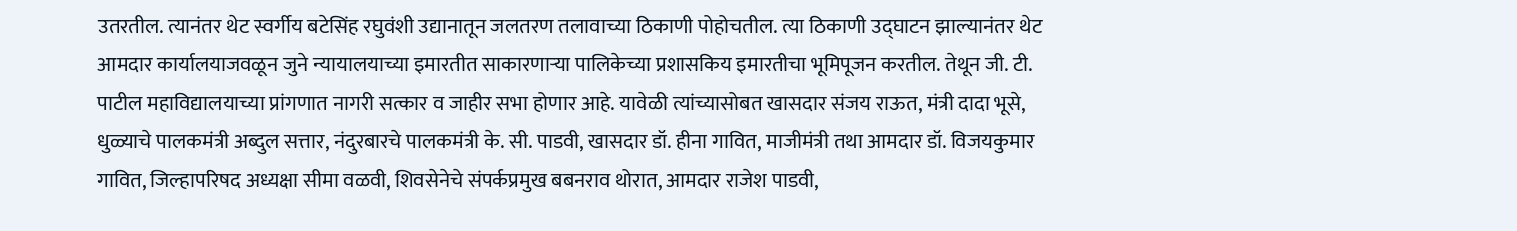उतरतील. त्यानंतर थेट स्वर्गीय बटेसिंह रघुवंशी उद्यानातून जलतरण तलावाच्या ठिकाणी पोहोचतील. त्या ठिकाणी उद्‌घाटन झाल्यानंतर थेट आमदार कार्यालयाजवळून जुने न्यायालयाच्या इमारतीत साकारणाऱ्या पालिकेच्या प्रशासकिय इमारतीचा भूमिपूजन करतील. तेथून जी. टी. पाटील महाविद्यालयाच्या प्रांगणात नागरी सत्कार व जाहीर सभा होणार आहे. यावेळी त्यांच्यासोबत खासदार संजय राऊत, मंत्री दादा भूसे, धुळ्याचे पालकमंत्री अब्दुल सत्तार, नंदुरबारचे पालकमंत्री के. सी. पाडवी, खासदार डॉ. हीना गावित, माजीमंत्री तथा आमदार डॉ. विजयकुमार गावित, जिल्हापरिषद अध्यक्षा सीमा वळवी, शिवसेनेचे संपर्कप्रमुख बबनराव थोरात, आमदार राजेश पाडवी,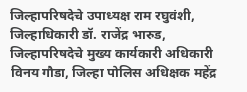जिल्हापरिषदेचे उपाध्यक्ष राम रघुवंशी, जिल्हाधिकारी डॉ. राजेंद्र भारुड, जिल्हापरिषदेचे मुख्य कार्यकारी अधिकारी विनय गौडा, जिल्हा पोलिस अधिक्षक महेंद्र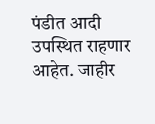पंडीत आदी उपस्थित राहणार आहेत. जाहीर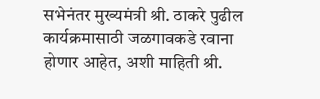सभेनंतर मुख्यमंत्री श्री. ठाकरे पुढील कार्यक्रमासाठी जळगावकडे रवाना होणार आहेत, अशी माहिती श्री.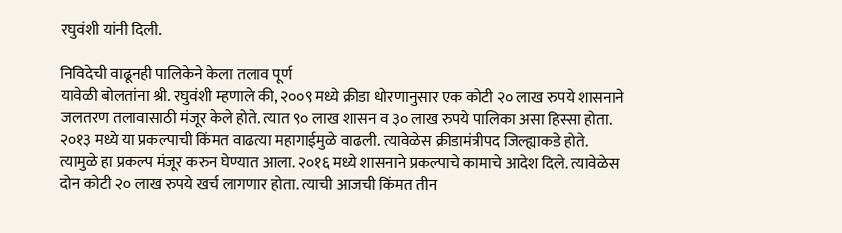रघुवंशी यांनी दिली.

निविदेची वाढूनही पालिकेने केला तलाव पूर्ण
यावेळी बोलतांना श्री. रघुवंशी म्हणाले की, २००९ मध्ये क्रीडा धोरणानुसार एक कोटी २० लाख रुपये शासनाने जलतरण तलावासाठी मंजूर केले होते. त्यात ९० लाख शासन व ३० लाख रुपये पालिका असा हिस्सा होता. २०१३ मध्ये या प्रकल्पाची किंमत वाढत्या महागाईमुळे वाढली. त्यावेळेस क्रीडामंत्रीपद जिल्ह्याकडे होते. त्यामुळे हा प्रकल्प मंजूर करुन घेण्यात आला. २०१६ मध्ये शासनाने प्रकल्पाचे कामाचे आदेश दिले. त्यावेळेस दोन कोटी २० लाख रुपये खर्च लागणार होता. त्याची आजची किंमत तीन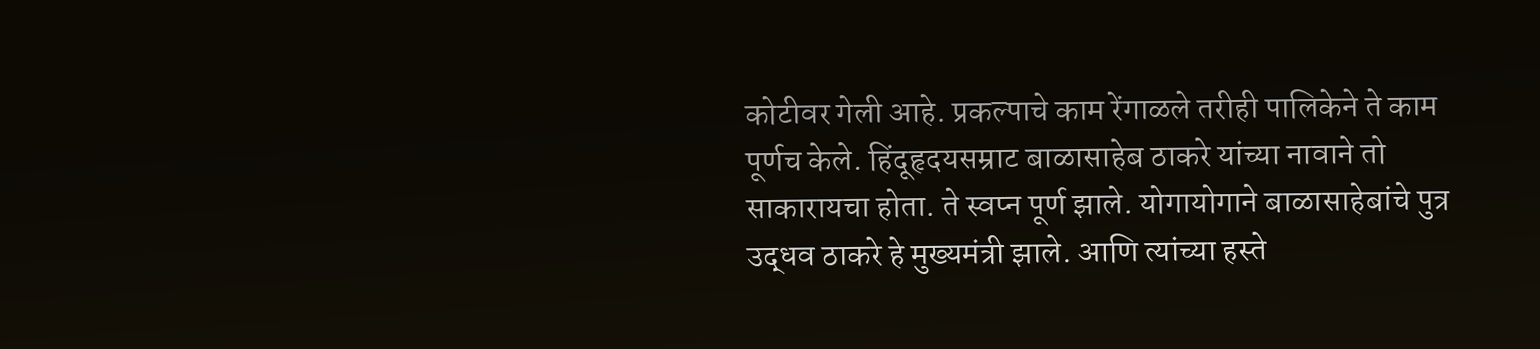कोटीवर गेली आहे. प्रकल्पाचे काम रेंगाळले तरीही पालिकेने ते काम पूर्णच केले. हिंदूहृदयसम्राट बाळासाहेब ठाकरे यांच्या नावाने तो साकारायचा होता. ते स्वप्न पूर्ण झाले. योगायोगाने बाळासाहेबांचे पुत्र उद्धव ठाकरे हे मुख्यमंत्री झाले. आणि त्यांच्या हस्ते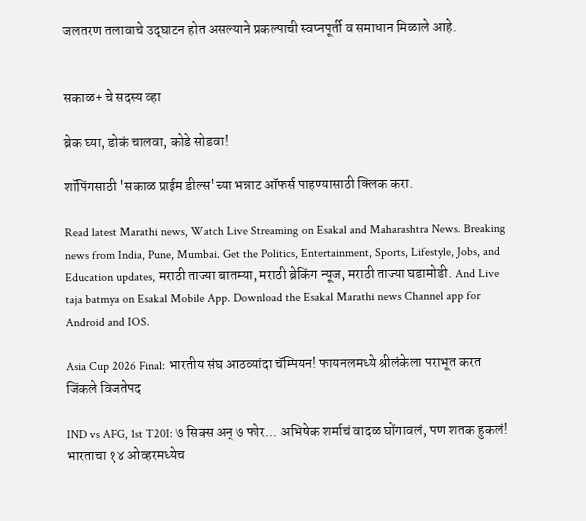जलतरण तलावाचे उद्‌घाटन होत असल्याने प्रकल्पाची स्वप्नपूर्ती व समाधान मिळाले आहे.


सकाळ+ चे सदस्य व्हा

ब्रेक घ्या, डोकं चालवा, कोडे सोडवा!

शॉपिंगसाठी 'सकाळ प्राईम डील्स'च्या भन्नाट ऑफर्स पाहण्यासाठी क्लिक करा.

Read latest Marathi news, Watch Live Streaming on Esakal and Maharashtra News. Breaking news from India, Pune, Mumbai. Get the Politics, Entertainment, Sports, Lifestyle, Jobs, and Education updates, मराठी ताज्या बातम्या, मराठी ब्रेकिंग न्यूज, मराठी ताज्या घडामोडी. And Live taja batmya on Esakal Mobile App. Download the Esakal Marathi news Channel app for Android and IOS.

Asia Cup 2026 Final: भारतीय संघ आठव्यांदा चॅम्पियन! फायनलमध्ये श्रीलंकेला पराभूत करत जिंकले विजतेपद

IND vs AFG, 1st T20I: ७ सिक्स अन् ७ फोर... अभिषेक शर्माचं वादळ घोंगावलं, पण शतक हुकलं! भारताचा १४ ओव्हरमध्येच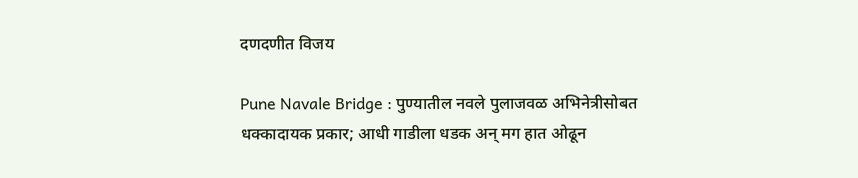दणदणीत विजय

Pune Navale Bridge : पुण्यातील नवले पुलाजवळ अभिनेत्रीसोबत धक्कादायक प्रकार; आधी गाडीला धडक अन् मग हात ओढून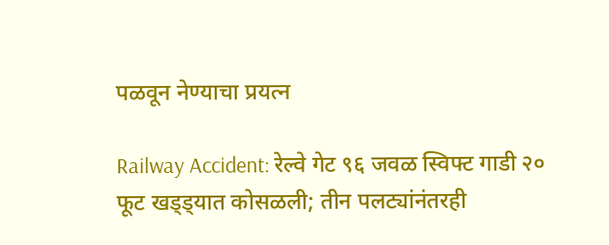पळवून नेण्याचा प्रयत्न

Railway Accident: रेल्वे गेट ९६ जवळ स्विफ्ट गाडी २० फूट खड्ड्यात कोसळली; तीन पलट्यांनंतरही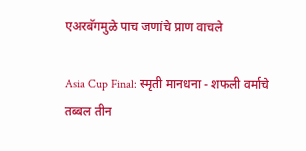एअरबॅगमुळे पाच जणांचे प्राण वाचले

Asia Cup Final: स्मृती मानधना - शफली वर्माचे तब्बल तीन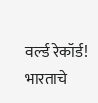वर्ल्ड रेकॉर्ड! भारताचे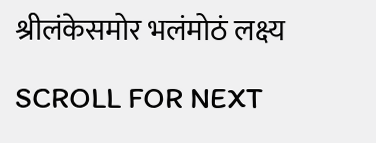श्रीलंकेसमोर भलंमोठं लक्ष्य

SCROLL FOR NEXT